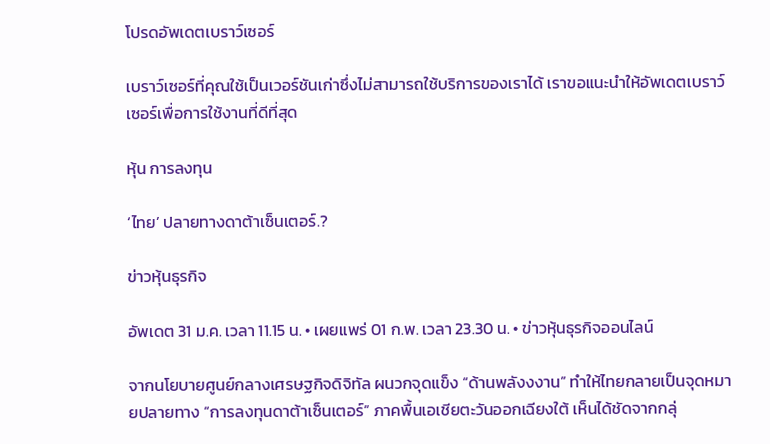โปรดอัพเดตเบราว์เซอร์

เบราว์เซอร์ที่คุณใช้เป็นเวอร์ชันเก่าซึ่งไม่สามารถใช้บริการของเราได้ เราขอแนะนำให้อัพเดตเบราว์เซอร์เพื่อการใช้งานที่ดีที่สุด

หุ้น การลงทุน

‘ไทย’ ปลายทางดาต้าเซ็นเตอร์.?

ข่าวหุ้นธุรกิจ

อัพเดต 31 ม.ค. เวลา 11.15 น. • เผยแพร่ 01 ก.พ. เวลา 23.30 น. • ข่าวหุ้นธุรกิจออนไลน์

จากนโยบายศูนย์กลางเศรษฐกิจดิจิทัล ผนวกจุดแข็ง “ด้านพลังงงาน” ทำให้ไทยกลายเป็นจุดหมายปลายทาง “การลงทุนดาต้าเซ็นเตอร์” ภาคพื้นเอเชียตะวันออกเฉียงใต้ เห็นได้ชัดจากกลุ่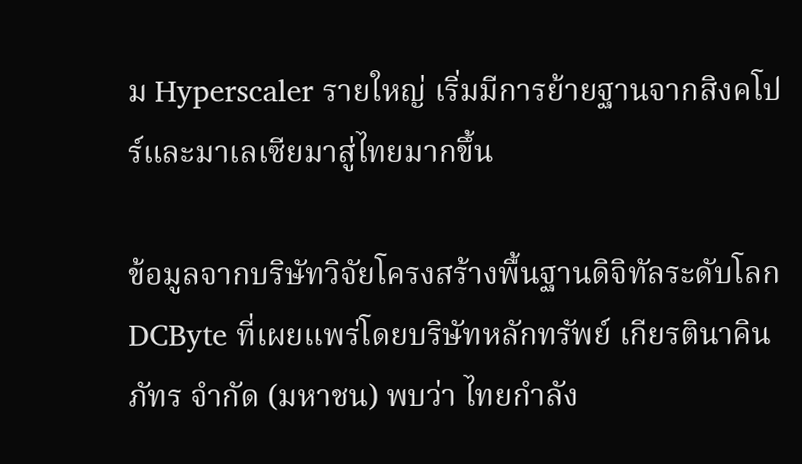ม Hyperscaler รายใหญ่ เริ่มมีการย้ายฐานจากสิงคโปร์และมาเลเซียมาสู่ไทยมากขึ้น

ข้อมูลจากบริษัทวิจัยโครงสร้างพื้นฐานดิจิทัลระดับโลก DCByte ที่เผยแพร่โดยบริษัทหลักทรัพย์ เกียรตินาคินภัทร จำกัด (มหาชน) พบว่า ไทยกำลัง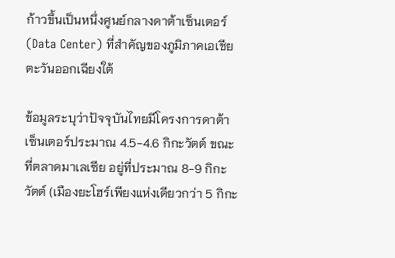ก้าวขึ้นเป็นหนึ่งศูนย์กลางดาต้าเซ็นเตอร์ (Data Center) ที่สำคัญของภูมิภาคเอเชียตะวันออกเฉียงใต้

ข้อมูลระบุว่าปัจจุบันไทยมีโครงการดาต้าเซ็นเตอร์ประมาณ 4.5-4.6 กิกะวัตต์ ขณะที่ตลาดมาเลเซีย อยู่ที่ประมาณ 8-9 กิกะวัตต์ (เมืองยะโฮร์เพียงแห่งเดียวกว่า 5 กิกะ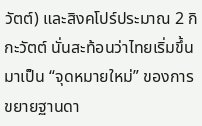วัตต์) และสิงคโปร์ประมาณ 2 กิกะวัตต์ นั่นสะท้อนว่าไทยเริ่มขึ้นมาเป็น “จุดหมายใหม่” ของการขยายฐานดา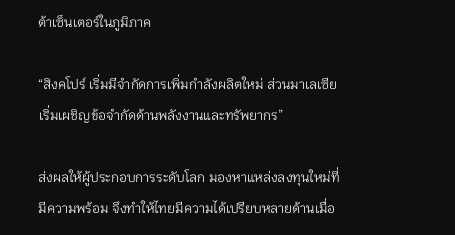ต้าเซ็นเตอร์ในภูมิภาค

“สิงคโปร์ เริ่มมีจำกัดการเพิ่มกำลังผลิตใหม่ ส่วนมาเลเซียเริ่มเผชิญข้อจำกัดด้านพลังงานและทรัพยากร”

ส่งผลให้ผู้ประกอบการระดับโลก มองหาแหล่งลงทุนใหม่ที่มีความพร้อม จึงทำให้ไทยมีความได้เปรียบหลายด้านเมื่อ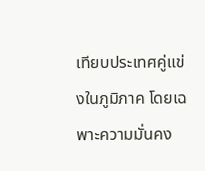เทียบประเทศคู่แข่งในภูมิภาค โดยเฉพาะความมั่นคง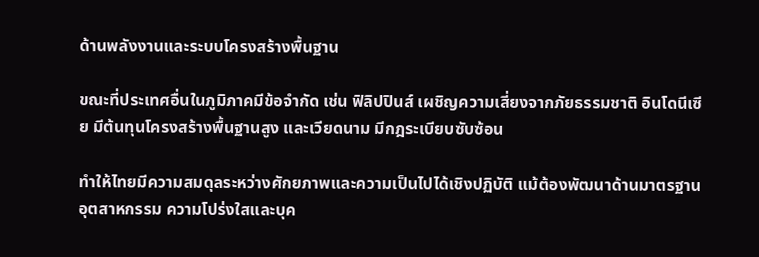ด้านพลังงานและระบบโครงสร้างพื้นฐาน

ขณะที่ประเทศอื่นในภูมิภาคมีข้อจำกัด เช่น ฟิลิปปินส์ เผชิญความเสี่ยงจากภัยธรรมชาติ อินโดนีเซีย มีต้นทุนโครงสร้างพื้นฐานสูง และเวียดนาม มีกฎระเบียบซับซ้อน

ทำให้ไทยมีความสมดุลระหว่างศักยภาพและความเป็นไปได้เชิงปฏิบัติ แม้ต้องพัฒนาด้านมาตรฐานอุตสาหกรรม ความโปร่งใสและบุค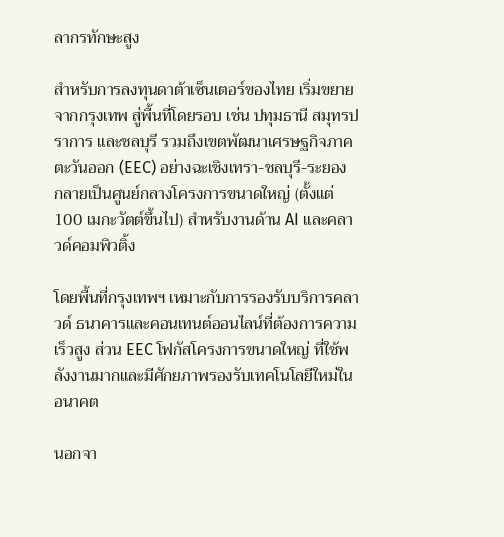ลากรทักษะสูง

สำหรับการลงทุนดาต้าเซ็นเตอร์ของไทย เริ่มขยายจากกรุงเทพ สู่พื้นที่โดยรอบ เช่น ปทุมธานี สมุทรปราการ และชลบุรี รวมถึงเขตพัฒนาเศรษฐกิจภาคตะวันออก (EEC) อย่างฉะเชิงเทรา-ชลบุรี-ระยอง กลายเป็นศูนย์กลางโครงการขนาดใหญ่ (ตั้งแต่ 100 เมกะวัตต์ขึ้นไป) สำหรับงานด้าน AI และคลาวด์คอมพิวติ้ง

โดยพื้นที่กรุงเทพฯ เหมาะกับการรองรับบริการคลาวด์ ธนาคารและคอนเทนต์ออนไลน์ที่ต้องการความเร็วสูง ส่วน EEC โฟกัสโครงการขนาดใหญ่ ที่ใช้พลังงานมากและมีศักยภาพรองรับเทคโนโลยีใหม่ในอนาคต

นอกจา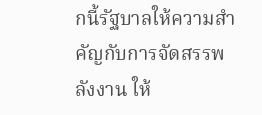กนี้รัฐบาลให้ความสำคัญกับการจัดสรรพลังงาน ให้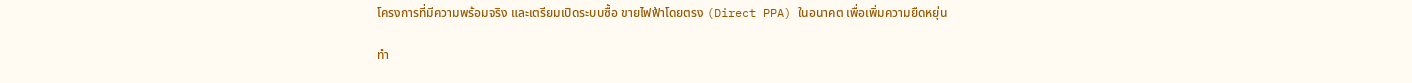โครงการที่มีความพร้อมจริง และเตรียมเปิดระบบซื้อ ขายไฟฟ้าโดยตรง (Direct PPA) ในอนาคต เพื่อเพิ่มความยืดหยุ่น

ทำ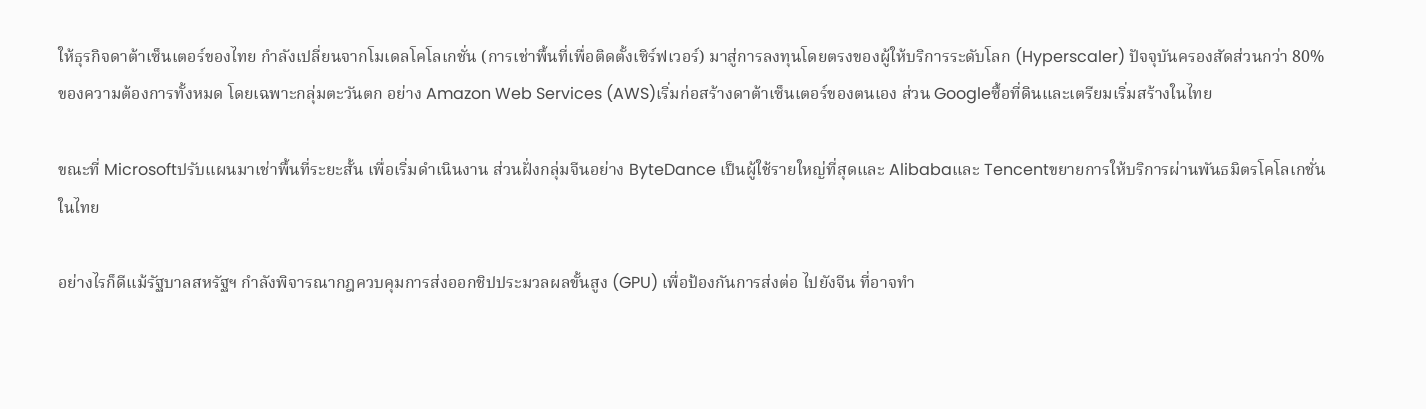ให้ธุรกิจดาต้าเซ็นเตอร์ของไทย กำลังเปลี่ยนจากโมเดลโคโลเกชั่น (การเช่าพื้นที่เพื่อติดตั้งเซิร์ฟเวอร์) มาสู่การลงทุนโดยตรงของผู้ให้บริการระดับโลก (Hyperscaler) ปัจจุบันครองสัดส่วนกว่า 80% ของความต้องการทั้งหมด โดยเฉพาะกลุ่มตะวันตก อย่าง Amazon Web Services (AWS)เริ่มก่อสร้างดาต้าเซ็นเตอร์ของตนเอง ส่วน Googleซื้อที่ดินและเตรียมเริ่มสร้างในไทย

ขณะที่ Microsoftปรับแผนมาเช่าพื้นที่ระยะสั้น เพื่อเริ่มดำเนินงาน ส่วนฝั่งกลุ่มจีนอย่าง ByteDance เป็นผู้ใช้รายใหญ่ที่สุดและ Alibabaและ Tencentขยายการให้บริการผ่านพันธมิตรโคโลเกชั่นในไทย

อย่างไรก็ดีแม้รัฐบาลสหรัฐฯ กำลังพิจารณากฎควบคุมการส่งออกชิปประมวลผลขั้นสูง (GPU) เพื่อป้องกันการส่งต่อ ไปยังจีน ที่อาจทำ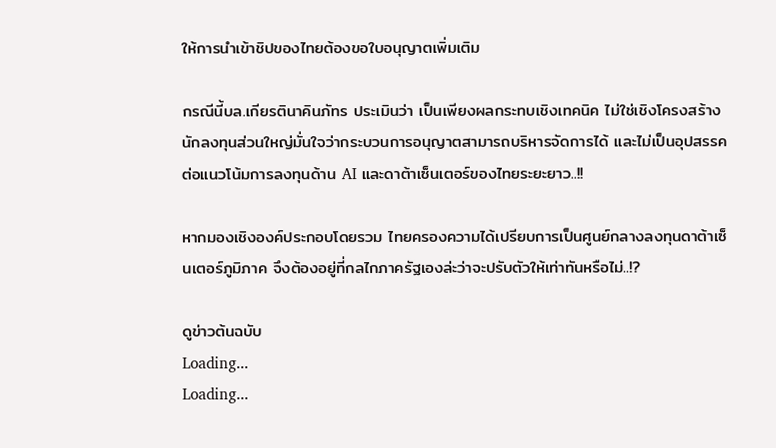ให้การนำเข้าชิปของไทยต้องขอใบอนุญาตเพิ่มเติม

กรณีนี้บล.เกียรตินาคินภัทร ประเมินว่า เป็นเพียงผลกระทบเชิงเทคนิค ไม่ใช่เชิงโครงสร้าง นักลงทุนส่วนใหญ่มั่นใจว่ากระบวนการอนุญาตสามารถบริหารจัดการได้ และไม่เป็นอุปสรรคต่อแนวโน้มการลงทุนด้าน AI และดาต้าเซ็นเตอร์ของไทยระยะยาว..!!

หากมองเชิงองค์ประกอบโดยรวม ไทยครองความได้เปรียบการเป็นศูนย์กลางลงทุนดาต้าเซ็นเตอร์ภูมิภาค จึงต้องอยู่ที่กลไกภาครัฐเองล่ะว่าจะปรับตัวให้เท่าทันหรือไม่..!?

ดูข่าวต้นฉบับ
Loading...
Loading...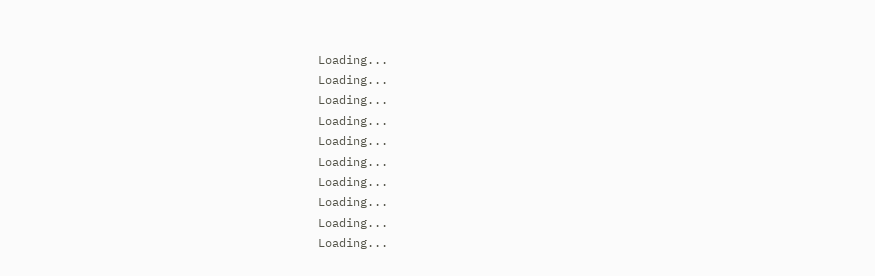Loading...
Loading...
Loading...
Loading...
Loading...
Loading...
Loading...
Loading...
Loading...
Loading...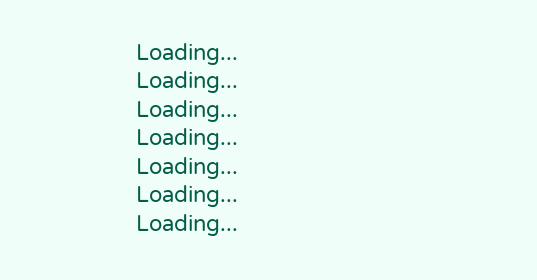Loading...
Loading...
Loading...
Loading...
Loading...
Loading...
Loading...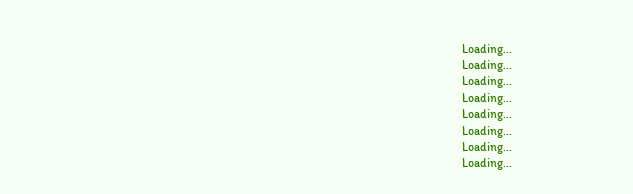Loading...
Loading...
Loading...
Loading...
Loading...
Loading...
Loading...
Loading...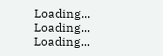Loading...
Loading...
Loading...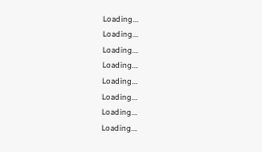Loading...
Loading...
Loading...
Loading...
Loading...
Loading...
Loading...
Loading...